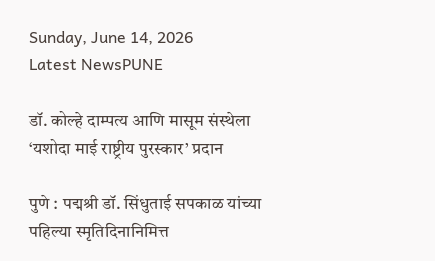Sunday, June 14, 2026
Latest NewsPUNE

डॉ. कोल्हे दाम्पत्य आणि मासूम संस्थेला ‘यशोदा माई राष्ट्रीय पुरस्कार’ प्रदान

पुणे : पद्मश्री डॉ. सिंधुताई सपकाळ यांच्या पहिल्या स्मृतिदिनानिमित्त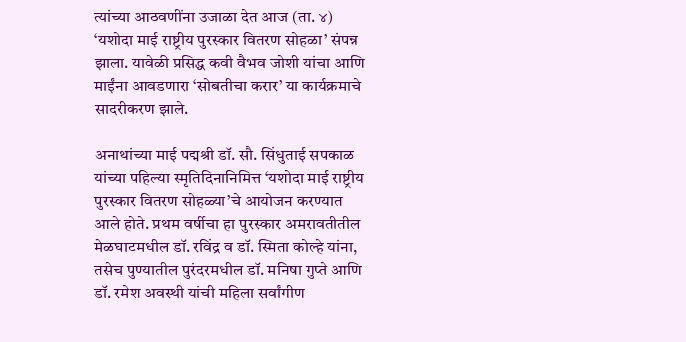त्यांच्या आठवणींना उजाळा देत आज (ता. ४) ‘यशोदा माई राष्ट्रीय पुरस्कार वितरण सोहळा’ संपन्न झाला. यावेळी प्रसिद्ध कवी वैभव जोशी यांचा आणि माईंना आवडणारा ‘सोबतीचा करार’ या कार्यक्रमाचे सादरीकरण झाले.

अनाथांच्या माई पद्मश्री डॉ. सौ. सिंधुताई सपकाळ यांच्या पहिल्या स्मृतिदिनानिमित्त ‘यशोदा माई राष्ट्रीय पुरस्कार वितरण सोहळ्या’चे आयोजन करण्यात आले होते. प्रथम वर्षीचा हा पुरस्कार अमरावतीतील मेळघाटमधील डॉ. रविंद्र व डॉ. स्मिता कोल्हे यांना, तसेच पुण्यातील पुरंदरमधील डॉ. मनिषा गुप्ते आणि डॉ. रमेश अवस्थी यांची महिला सर्वांगीण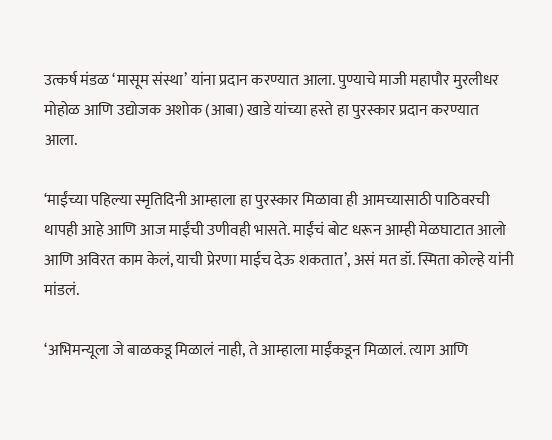उत्कर्ष मंडळ ‘मासूम संस्था’ यांना प्रदान करण्यात आला. पुण्याचे माजी महापौर मुरलीधर मोहोळ आणि उद्योजक अशोक (आबा) खाडे यांच्या हस्ते हा पुरस्कार प्रदान करण्यात आला.

‘माईंच्या पहिल्या स्मृतिदिनी आम्हाला हा पुरस्कार मिळावा ही आमच्यासाठी पाठिवरची थापही आहे आणि आज माईंची उणीवही भासते. माईंचं बोट धरून आम्ही मेळघाटात आलो आणि अविरत काम केलं, याची प्रेरणा माईच देऊ शकतात’, असं मत डॉ. स्मिता कोल्हे यांनी मांडलं.

‘अभिमन्यूला जे बाळकडू मिळालं नाही, ते आम्हाला माईंकडून मिळालं. त्याग आणि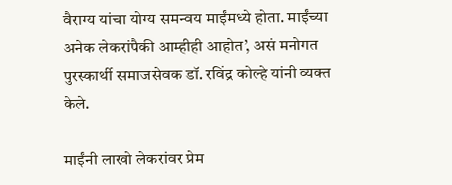वैराग्य यांचा योग्य समन्वय माईंमध्ये होता. माईंच्या अनेक लेकरांपैकी आम्हीही आहोत’, असं मनोगत पुरस्कार्थी समाजसेवक डॉ. रविंद्र कोल्हे यांनी व्यक्त केले.

माईंनी लाखो लेकरांवर प्रेम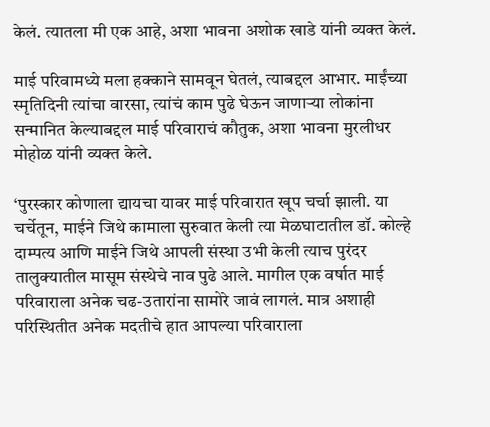केलं. त्यातला मी एक आहे, अशा भावना अशोक खाडे यांनी व्यक्त केलं.

माई परिवामध्ये मला हक्काने सामवून घेतलं, त्याबद्दल आभार. माईंच्या स्मृतिदिनी त्यांचा वारसा, त्यांचं काम पुढे घेऊन जाणाऱ्या लोकांना सन्मानित केल्याबद्दल माई परिवाराचं कौतुक, अशा भावना मुरलीधर मोहोळ यांनी व्यक्त केले.

‘पुरस्कार कोणाला द्यायचा यावर माई परिवारात खूप चर्चा झाली. या चर्चेतून, माईने जिथे कामाला सुरुवात केली त्या मेळघाटातील डॉ. कोल्हे दाम्पत्य आणि माईने जिथे आपली संस्था उभी केली त्याच पुरंदर तालुक्यातील मासूम संस्थेचे नाव पुढे आले. मागील एक वर्षात माई परिवाराला अनेक चढ-उतारांना सामोरे जावं लागलं. मात्र अशाही परिस्थितीत अनेक मदतीचे हात आपल्या परिवाराला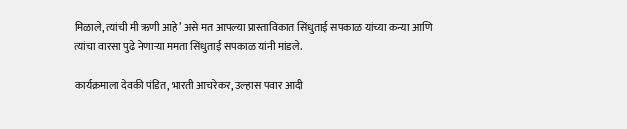मिळाले, त्यांची मी ऋणी आहे’ असे मत आपल्या प्रास्ताविकात सिंधुताई सपकाळ यांच्या कन्या आणि त्यांचा वारसा पुढे नेणाऱ्या ममता सिंधुताई सपकाळ यांनी मांडले.

कार्यक्रमाला देवकी पंडित, भारती आचरेकर, उल्हास पवार आदी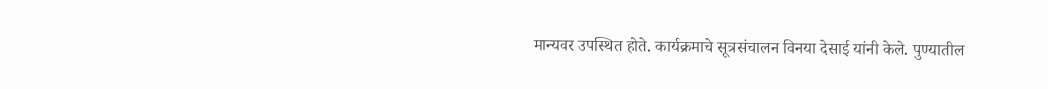मान्यवर उपस्थित होते. कार्यक्रमाचे सूत्रसंचालन विनया देसाई यांनी केले. पुण्यातील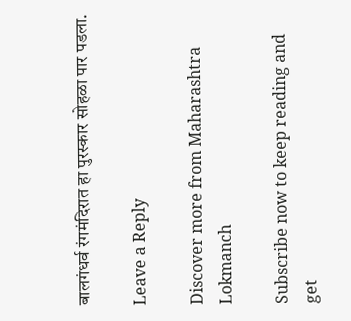बालगंधर्व रंगमंदिरात हा पुरस्कार सोहळा पार पडला.

Leave a Reply

Discover more from Maharashtra Lokmanch

Subscribe now to keep reading and get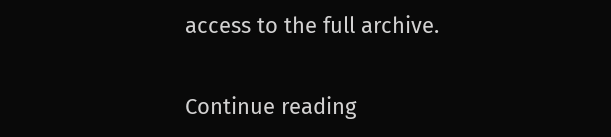access to the full archive.

Continue reading